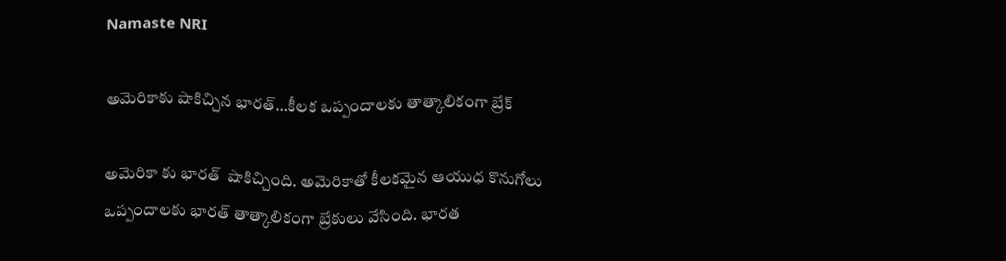Namaste NRI

అమెరికాకు షాకిచ్చిన భారత్‌…కీలక ఒప్పందాలకు తాత్కాలికంగా బ్రేక్‌

అమెరికా కు భారత్  షాకిచ్చింది. అమెరికాతో కీలకమైన ఆయుధ కొనుగోలు ఒప్పందాలకు భారత్ తాత్కాలికంగా బ్రేకులు వేసింది. భారత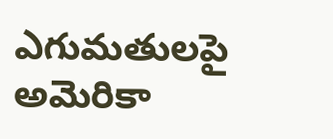ఎగుమతులపై అమెరికా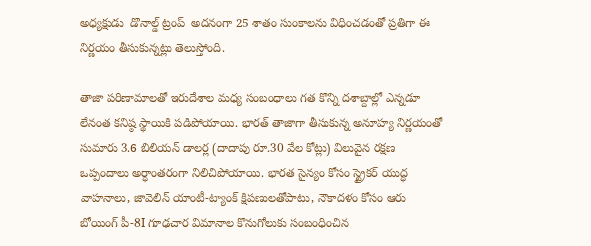అధ్యక్షుడు  డొనాల్డ్ ట్రంప్  అదనంగా 25 శాతం సుంకాలను విధించడంతో ప్రతిగా ఈ నిర్ణయం తీసుకున్నట్లు తెలుస్తోంది.

తాజా పరిణామాలతో ఇరుదేశాల మధ్య సంబంధాలు గత కొన్ని దశాబ్దాల్లో ఎన్నడూ లేనంత కనిష్ఠ స్థాయికి పడిపోయాయి. భారత్ తాజాగా తీసుకున్న అనూహ్య నిర్ణయంతో సుమారు 3.6 బిలియన్ డాలర్ల (దాదాపు రూ.30 వేల కోట్లు) విలువైన రక్షణ ఒప్పందాలు అర్ధాంతరంగా నిలిచిపోయాయి. భారత సైన్యం కోసం స్ట్రైకర్ యుద్ధ వాహనాలు, జావెలిన్ యాంటీ-ట్యాంక్ క్షిపణులతోపాటు, నౌకాదళం కోసం ఆరు బోయింగ్ పీ-8I గూఢచార విమానాల కొనుగోలుకు సంబంధించిన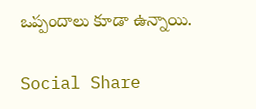ఒప్పందాలు కూడా ఉన్నాయి.

Social Share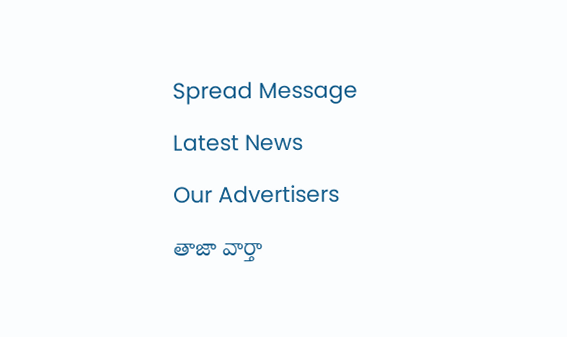Spread Message

Latest News

Our Advertisers

తాజా వార్తా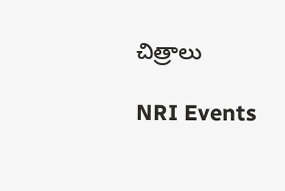చిత్రాలు

NRI Events